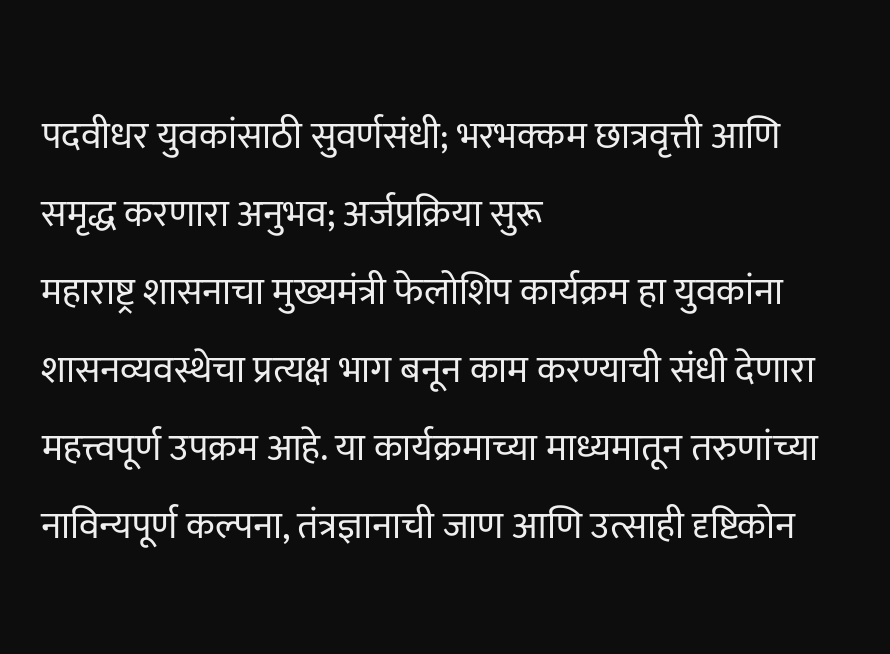पदवीधर युवकांसाठी सुवर्णसंधी; भरभक्कम छात्रवृत्ती आणि समृद्ध करणारा अनुभव; अर्जप्रक्रिया सुरू
महाराष्ट्र शासनाचा मुख्यमंत्री फेलोशिप कार्यक्रम हा युवकांना शासनव्यवस्थेचा प्रत्यक्ष भाग बनून काम करण्याची संधी देणारा महत्त्वपूर्ण उपक्रम आहे. या कार्यक्रमाच्या माध्यमातून तरुणांच्या नाविन्यपूर्ण कल्पना, तंत्रज्ञानाची जाण आणि उत्साही दृष्टिकोन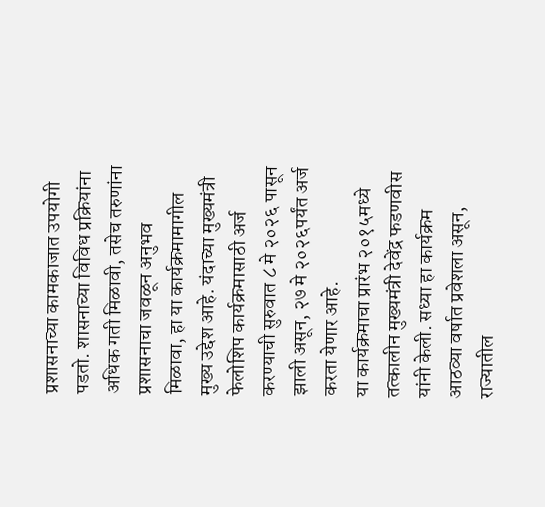प्रशासनाच्या कामकाजात उपयोगी पडतो. शासनाच्या विविध प्रक्रियांना अधिक गती मिळावी, तसेच तरुणांना प्रशासनाचा जवळून अनुभव मिळावा, हा या कार्यक्रमामागील मुख्य उद्देश आहे. यंदाच्या मुख्यमंत्री फेलोशिप कार्यक्रमासाठी अर्ज करण्याची सुरुवात ८ मे २०२६ पासून झाली असून, २७ मे २०२६पर्यंत अर्ज करता येणार आहे.
या कार्यक्रमाचा प्रारंभ २०१५मध्ये तत्कालीन मुख्यमंत्री देवेंद्र फडणवीस यांनी केली. सध्या हा कार्यक्रम आठव्या वर्षात प्रवेशला असून, राज्यातील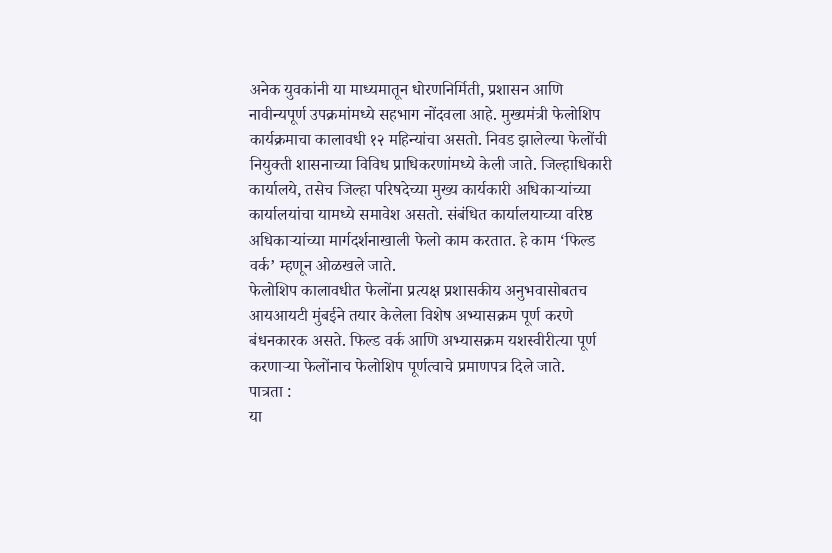अनेक युवकांनी या माध्यमातून धोरणनिर्मिती, प्रशासन आणि नावीन्यपूर्ण उपक्रमांमध्ये सहभाग नोंदवला आहे. मुख्यमंत्री फेलोशिप कार्यक्रमाचा कालावधी १२ महिन्यांचा असतो. निवड झालेल्या फेलोंची नियुक्ती शासनाच्या विविध प्राधिकरणांमध्ये केली जाते. जिल्हाधिकारी कार्यालये, तसेच जिल्हा परिषदेच्या मुख्य कार्यकारी अधिकाऱ्यांच्या कार्यालयांचा यामध्ये समावेश असतो. संबंधित कार्यालयाच्या वरिष्ठ अधिकाऱ्यांच्या मार्गदर्शनाखाली फेलो काम करतात. हे काम ‘फिल्ड वर्क’ म्हणून ओळखले जाते.
फेलोशिप कालावधीत फेलोंना प्रत्यक्ष प्रशासकीय अनुभवासोबतच आयआयटी मुंबईने तयार केलेला विशेष अभ्यासक्रम पूर्ण करणे बंधनकारक असते. फिल्ड वर्क आणि अभ्यासक्रम यशस्वीरीत्या पूर्ण करणाऱ्या फेलोंनाच फेलोशिप पूर्णत्वाचे प्रमाणपत्र दिले जाते.
पात्रता :
या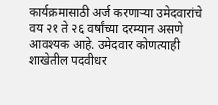कार्यक्रमासाठी अर्ज करणाऱ्या उमेदवारांचे वय २१ ते २६ वर्षांच्या दरम्यान असणे आवश्यक आहे. उमेदवार कोणत्याही शाखेतील पदवीधर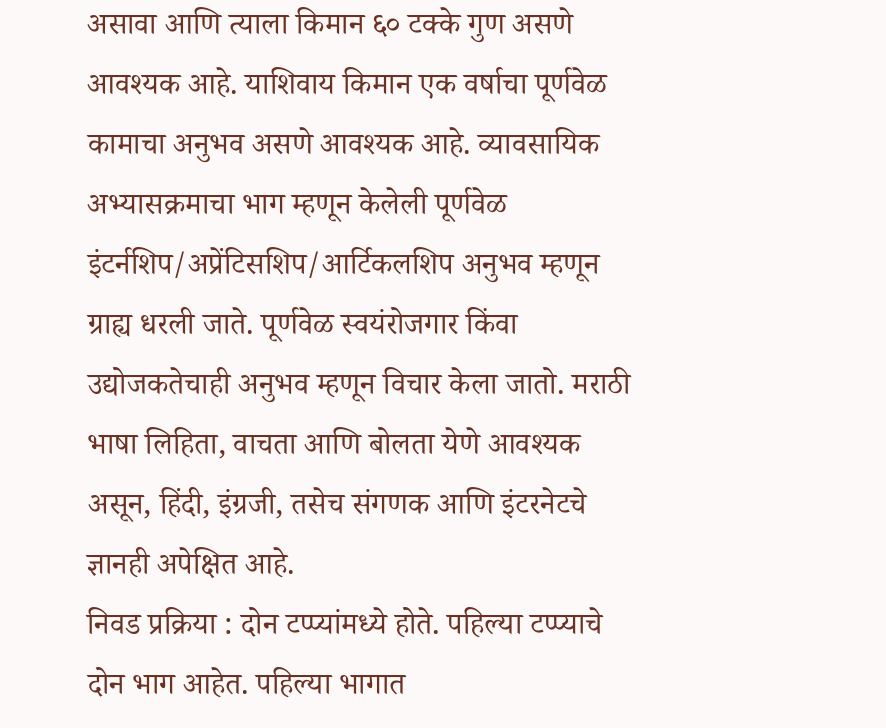असावा आणि त्याला किमान ६० टक्के गुण असणे आवश्यक आहे. याशिवाय किमान एक वर्षाचा पूर्णवेळ कामाचा अनुभव असणे आवश्यक आहे. व्यावसायिक अभ्यासक्रमाचा भाग म्हणून केलेली पूर्णवेळ इंटर्नशिप/अप्रेंटिसशिप/आर्टिकलशिप अनुभव म्हणून ग्राह्य धरली जाते. पूर्णवेळ स्वयंरोजगार किंवा उद्योजकतेचाही अनुभव म्हणून विचार केला जातो. मराठी भाषा लिहिता, वाचता आणि बोलता येणे आवश्यक असून, हिंदी, इंग्रजी, तसेच संगणक आणि इंटरनेटचे ज्ञानही अपेक्षित आहे.
निवड प्रक्रिया : दोन टप्प्यांमध्ये होते. पहिल्या टप्प्याचे दोन भाग आहेत. पहिल्या भागात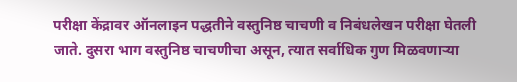परीक्षा केंद्रावर ऑनलाइन पद्धतीने वस्तुनिष्ठ चाचणी व निबंधलेखन परीक्षा घेतली जाते. दुसरा भाग वस्तुनिष्ठ चाचणीचा असून, त्यात सर्वाधिक गुण मिळवणाऱ्या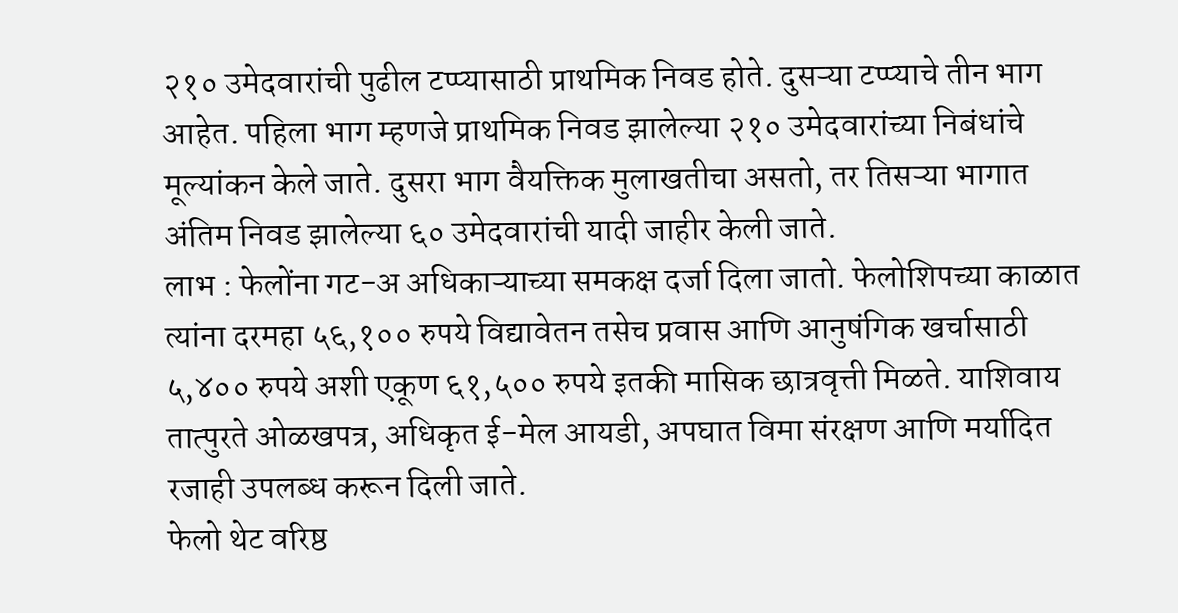२१० उमेदवारांची पुढील टप्प्यासाठी प्राथमिक निवड होते. दुसऱ्या टप्प्याचे तीन भाग आहेत. पहिला भाग म्हणजे प्राथमिक निवड झालेल्या २१० उमेदवारांच्या निबंधांचे मूल्यांकन केले जाते. दुसरा भाग वैयक्तिक मुलाखतीचा असतो, तर तिसऱ्या भागात अंतिम निवड झालेल्या ६० उमेदवारांची यादी जाहीर केली जाते.
लाभ : फेलोंना गट-अ अधिकाऱ्याच्या समकक्ष दर्जा दिला जातो. फेलोशिपच्या काळात त्यांना दरमहा ५६,१०० रुपये विद्यावेतन तसेच प्रवास आणि आनुषंगिक खर्चासाठी ५,४०० रुपये अशी एकूण ६१,५०० रुपये इतकी मासिक छात्रवृत्ती मिळते. याशिवाय तात्पुरते ओळखपत्र, अधिकृत ई-मेल आयडी, अपघात विमा संरक्षण आणि मर्यादित रजाही उपलब्ध करून दिली जाते.
फेलो थेट वरिष्ठ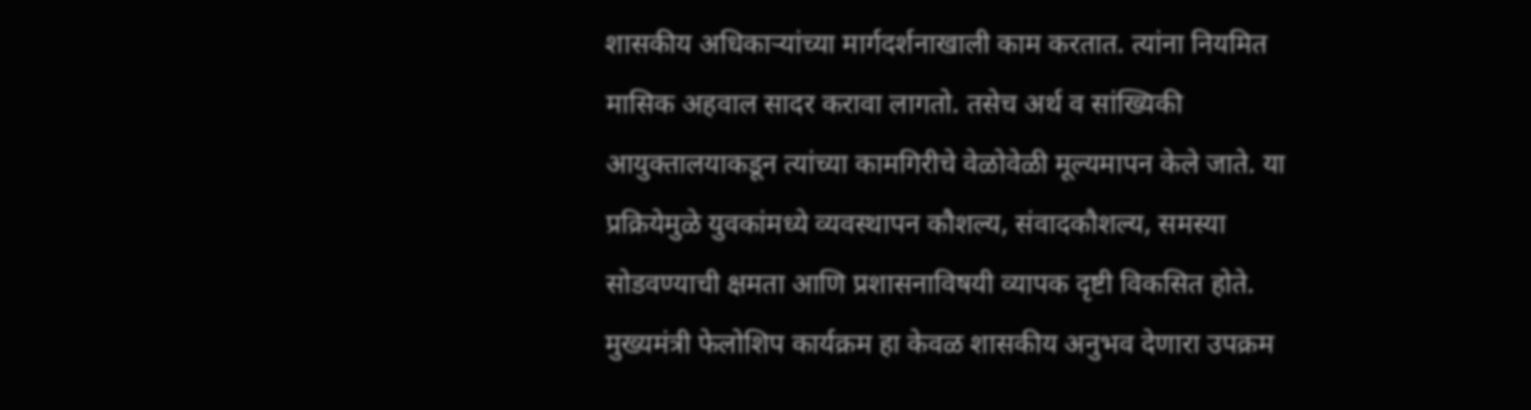शासकीय अधिकाऱ्यांच्या मार्गदर्शनाखाली काम करतात. त्यांना नियमित मासिक अहवाल सादर करावा लागतो. तसेच अर्थ व सांख्यिकी आयुक्तालयाकडून त्यांच्या कामगिरीचे वेळोवेळी मूल्यमापन केले जाते. या प्रक्रियेमुळे युवकांमध्ये व्यवस्थापन कौशल्य, संवादकौशल्य, समस्या सोडवण्याची क्षमता आणि प्रशासनाविषयी व्यापक दृष्टी विकसित होते.
मुख्यमंत्री फेलोशिप कार्यक्रम हा केवळ शासकीय अनुभव देणारा उपक्रम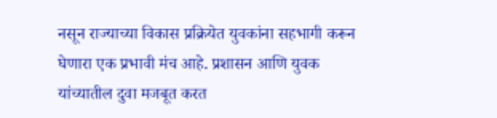नसून राज्याच्या विकास प्रक्रियेत युवकांना सहभागी करून घेणारा एक प्रभावी मंच आहे. प्रशासन आणि युवक यांच्यातील दुवा मजबूत करत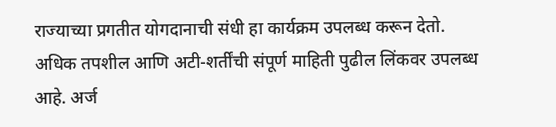राज्याच्या प्रगतीत योगदानाची संधी हा कार्यक्रम उपलब्ध करून देतो.
अधिक तपशील आणि अटी-शर्तींची संपूर्ण माहिती पुढील लिंकवर उपलब्ध आहे. अर्ज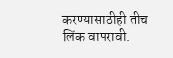करण्यासाठीही तीच लिंक वापरावी.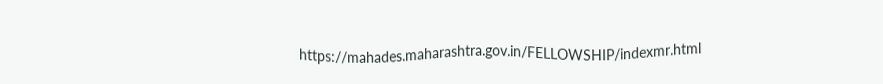https://mahades.maharashtra.gov.in/FELLOWSHIP/indexmr.html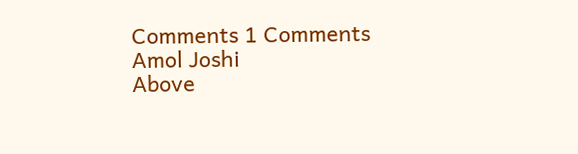Comments 1 Comments
Amol Joshi
Above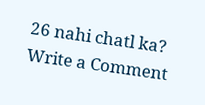26 nahi chatl ka?
Write a Comment